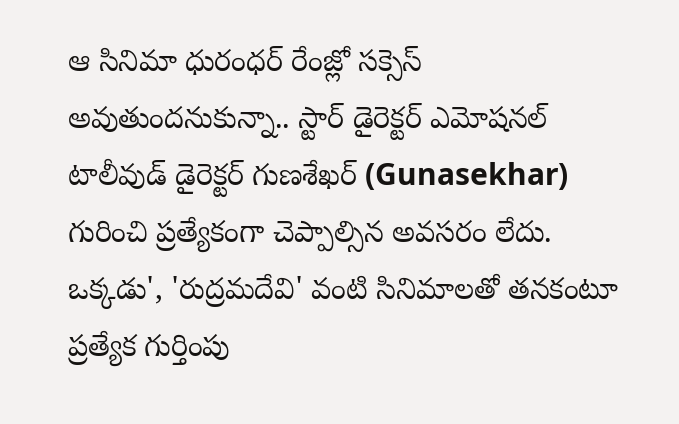ఆ సినిమా ధురంధర్ రేంజ్లో సక్సెస్ అవుతుందనుకున్నా.. స్టార్ డైరెక్టర్ ఎమోషనల్
టాలీవుడ్ డైరెక్టర్ గుణశేఖర్ (Gunasekhar) గురించి ప్రత్యేకంగా చెప్పాల్సిన అవసరం లేదు. ఒక్కడు', 'రుద్రమదేవి' వంటి సినిమాలతో తనకంటూ ప్రత్యేక గుర్తింపు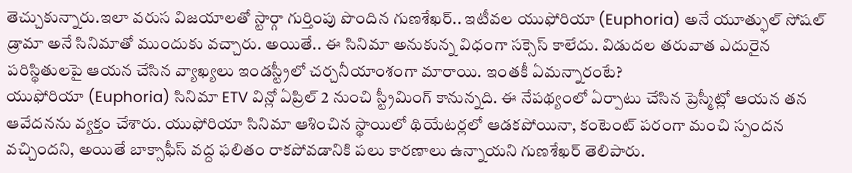తెచ్చుకున్నారు.ఇలా వరుస విజయాలతో స్టార్గా గుర్తింపు పొందిన గుణశేఖర్.. ఇటీవల యుఫోరియా (Euphoria) అనే యూత్ఫుల్ సోషల్ డ్రామా అనే సినిమాతో ముందుకు వచ్చారు. అయితే.. ఈ సినిమా అనుకున్న విధంగా సక్సెస్ కాలేదు. విడుదల తరువాత ఎదురైన పరిస్థితులపై ఆయన చేసిన వ్యాఖ్యలు ఇండస్ట్రీలో చర్చనీయాంశంగా మారాయి. ఇంతకీ ఏమన్నారంటే?
యుఫోరియా (Euphoria) సినిమా ETV విన్లో ఏప్రిల్ 2 నుంచి స్ట్రీమింగ్ కానున్నది. ఈ నేపథ్యంలో ఏర్పాటు చేసిన ప్రెస్మీట్లో ఆయన తన ఆవేదనను వ్యక్తం చేశారు. యుఫోరియా సినిమా ఆశించిన స్థాయిలో థియేటర్లలో ఆడకపోయినా, కంటెంట్ పరంగా మంచి స్పందన వచ్చిందని, అయితే బాక్సాఫీస్ వద్ద ఫలితం రాకపోవడానికి పలు కారణాలు ఉన్నాయని గుణశేఖర్ తెలిపారు.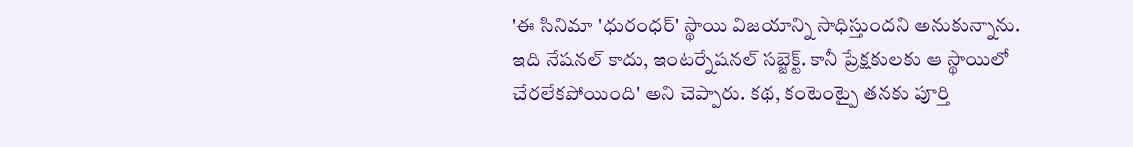'ఈ సినిమా 'ధురంధర్' స్థాయి విజయాన్ని సాధిస్తుందని అనుకున్నాను. ఇది నేషనల్ కాదు, ఇంటర్నేషనల్ సబ్జెక్ట్. కానీ ప్రేక్షకులకు ఆ స్థాయిలో చేరలేకపోయింది' అని చెప్పారు. కథ, కంటెంట్పై తనకు పూర్తి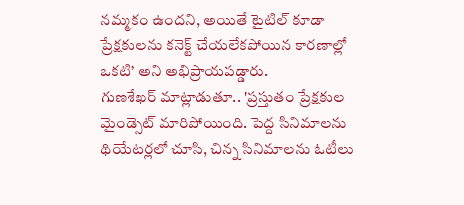నమ్మకం ఉందని, అయితే టైటిల్ కూడా ప్రేక్షకులను కనెక్ట్ చేయలేకపోయిన కారణాల్లో ఒకటి’ అని అభిప్రాయపడ్డారు.
గుణశేఖర్ మాట్లాడుతూ.. 'ప్రస్తుతం ప్రేక్షకుల మైండ్సెట్ మారిపోయింది. పెద్ద సినిమాలను థియేటర్లలో చూసి, చిన్న సినిమాలను ఓటీలు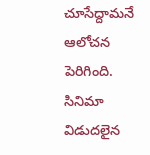చూసేద్దామనే ఆలోచన పెరిగింది. సినిమా విడుదలైన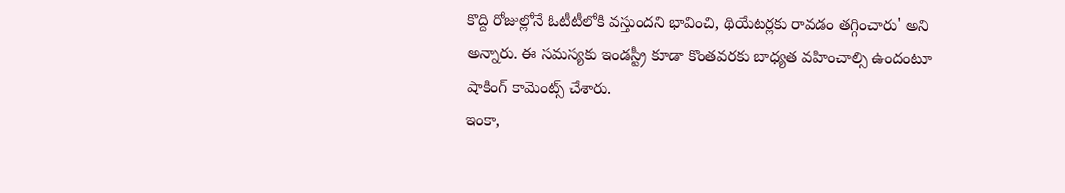కొద్ది రోజుల్లోనే ఓటీటీలోకి వస్తుందని భావించి, థియేటర్లకు రావడం తగ్గించారు' అని అన్నారు. ఈ సమస్యకు ఇండస్ట్రీ కూడా కొంతవరకు బాధ్యత వహించాల్సి ఉందంటూ షాకింగ్ కామెంట్స్ చేశారు.
ఇంకా,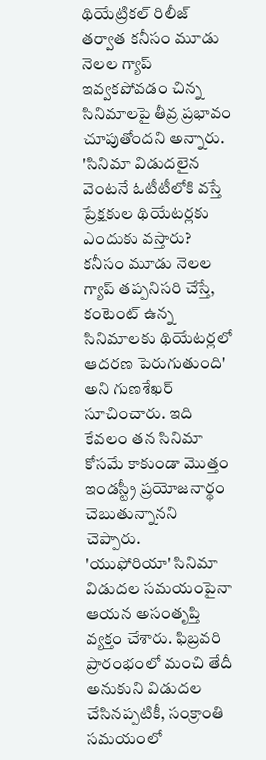థియేట్రికల్ రిలీజ్ తర్వాత కనీసం మూడు నెలల గ్యాప్ ఇవ్వకపోవడం చిన్న సినిమాలపై తీవ్ర ప్రభావం చూపుతోందని అన్నారు. 'సినిమా విడుదలైన వెంటనే ఓటీటీలోకి వస్తే ప్రేక్షకుల థియేటర్లకు ఎందుకు వస్తారు? కనీసం మూడు నెలల గ్యాప్ తప్పనిసరి చేస్తే, కంటెంట్ ఉన్న సినిమాలకు థియేటర్లలో ఆదరణ పెరుగుతుంది' అని గుణశేఖర్ సూచించారు. ఇది కేవలం తన సినిమా కోసమే కాకుండా మొత్తం ఇండస్ట్రీ ప్రయోజనార్థం చెబుతున్నానని చెప్పారు.
'యుఫోరియా' సినిమా విడుదల సమయంపైనా ఆయన అసంతృప్తి వ్యక్తం చేశారు. ఫిబ్రవరి ప్రారంభంలో మంచి తేదీ అనుకుని విడుదల చేసినప్పటికీ, సంక్రాంతి సమయంలో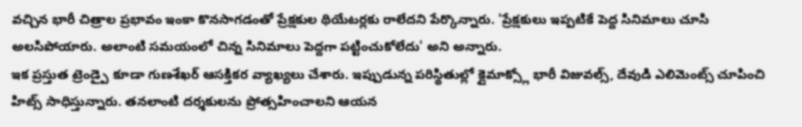వచ్చిన భారీ చిత్రాల ప్రభావం ఇంకా కొనసాగడంతో ప్రేక్షకుల థియేటర్లకు రాలేదని పేర్కొన్నారు. 'ప్రేక్షకులు ఇప్పటికే పెద్ద సినిమాలు చూసి అలసిపోయారు. అలాంటి సమయంలో చిన్న సినిమాలు పెద్దగా పట్టించుకోలేదు' అని అన్నారు.
ఇక ప్రస్తుత ట్రెండ్పై కూడా గుణశేఖర్ ఆసక్తికర వ్యాఖ్యలు చేశారు. ఇప్పుడున్న పరిస్థితుల్లో క్లైమాక్స్లో భారీ విజువల్స్, దేవుడి ఎలిమెంట్స్ చూపించి హిట్స్ సాధిస్తున్నారు. తనలాంటి దర్శకులను ప్రోత్సహించాలని ఆయన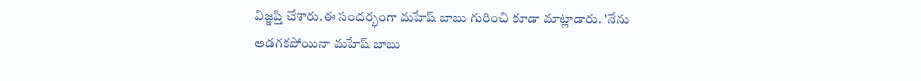విజ్ఞప్తి చేశారు.ఈ సందర్భంగా మహేష్ బాబు గురించి కూడా మాట్లాడారు. 'నేను అడగకపోయినా మహేష్ బాబు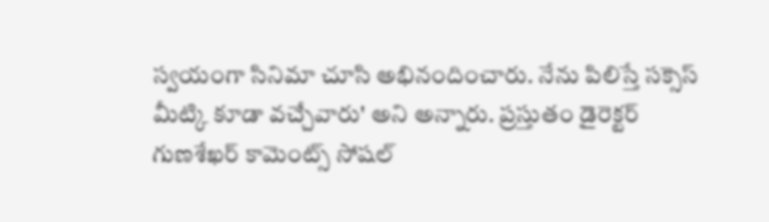స్వయంగా సినిమా చూసి అభినందించారు. నేను పిలిస్తే సక్సెస్ మీట్కి కూడా వచ్చేవారు' అని అన్నారు. ప్రస్తుతం డైరెక్టర్ గుణశేఖర్ కామెంట్స్ సోషల్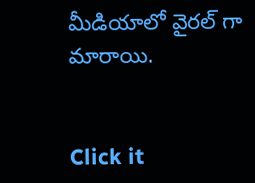మీడియాలో వైరల్ గా మారాయి.


Click it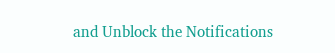and Unblock the Notifications